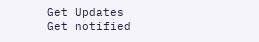Get Updates
Get notified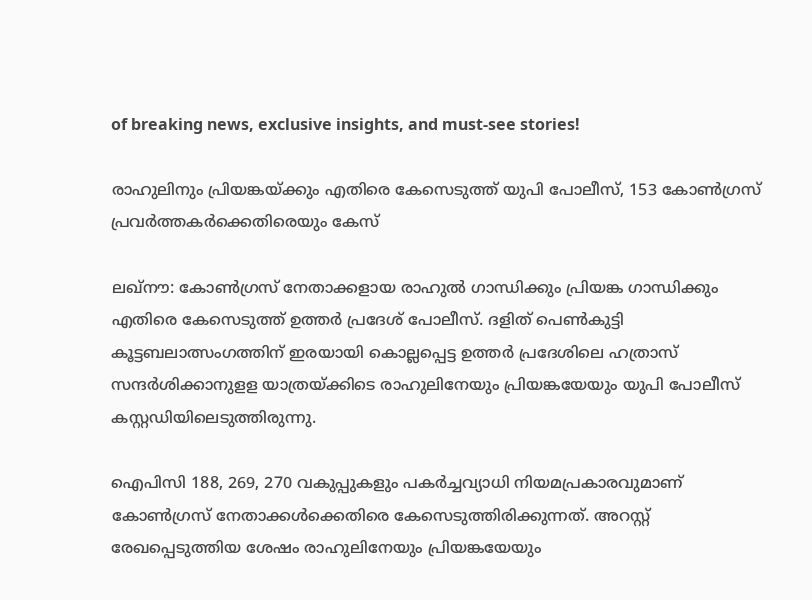of breaking news, exclusive insights, and must-see stories!

രാഹുലിനും പ്രിയങ്കയ്ക്കും എതിരെ കേസെടുത്ത് യുപി പോലീസ്, 153 കോണ്‍ഗ്രസ് പ്രവർത്തകർക്കെതിരെയും കേസ്

ലഖ്‌നൗ: കോണ്‍ഗ്രസ് നേതാക്കളായ രാഹുല്‍ ഗാന്ധിക്കും പ്രിയങ്ക ഗാന്ധിക്കും എതിരെ കേസെടുത്ത് ഉത്തര്‍ പ്രദേശ് പോലീസ്. ദളിത് പെണ്‍കുട്ടി കൂട്ടബലാത്സംഗത്തിന് ഇരയായി കൊല്ലപ്പെട്ട ഉത്തര്‍ പ്രദേശിലെ ഹത്രാസ് സന്ദര്‍ശിക്കാനുളള യാത്രയ്ക്കിടെ രാഹുലിനേയും പ്രിയങ്കയേയും യുപി പോലീസ് കസ്റ്റഡിയിലെടുത്തിരുന്നു.

ഐപിസി 188, 269, 270 വകുപ്പുകളും പകര്‍ച്ചവ്യാധി നിയമപ്രകാരവുമാണ് കോണ്‍ഗ്രസ് നേതാക്കള്‍ക്കെതിരെ കേസെടുത്തിരിക്കുന്നത്. അറസ്റ്റ് രേഖപ്പെടുത്തിയ ശേഷം രാഹുലിനേയും പ്രിയങ്കയേയും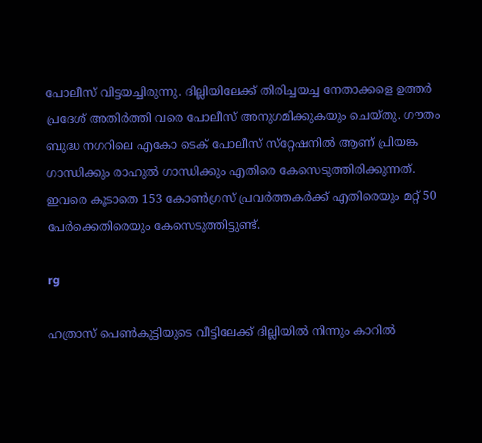പോലീസ് വിട്ടയച്ചിരുന്നു. ദില്ലിയിലേക്ക് തിരിച്ചയച്ച നേതാക്കളെ ഉത്തര്‍ പ്രദേശ് അതിര്‍ത്തി വരെ പോലീസ് അനുഗമിക്കുകയും ചെയ്തു. ഗൗതം ബുദ്ധ നഗറിലെ എകോ ടെക് പോലീസ് സ്‌റ്റേഷനില്‍ ആണ് പ്രിയങ്ക ഗാന്ധിക്കും രാഹുല്‍ ഗാന്ധിക്കും എതിരെ കേസെടുത്തിരിക്കുന്നത്. ഇവരെ കൂടാതെ 153 കോണ്‍ഗ്രസ് പ്രവര്‍ത്തകര്‍ക്ക് എതിരെയും മറ്റ് 50 പേര്‍ക്കെതിരെയും കേസെടുത്തിട്ടുണ്ട്.

rg

ഹത്രാസ് പെണ്‍കുട്ടിയുടെ വീട്ടിലേക്ക് ദില്ലിയില്‍ നിന്നും കാറില്‍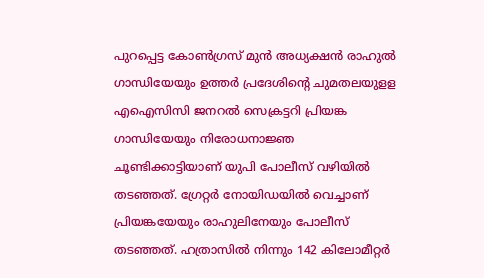പുറപ്പെട്ട കോണ്‍ഗ്രസ് മുന്‍ അധ്യക്ഷന്‍ രാഹുല്‍ ഗാന്ധിയേയും ഉത്തര്‍ പ്രദേശിന്റെ ചുമതലയുളള എഐസിസി ജനറല്‍ സെക്രട്ടറി പ്രിയങ്ക ഗാന്ധിയേയും നിരോധനാജ്ഞ ചൂണ്ടിക്കാട്ടിയാണ് യുപി പോലീസ് വഴിയില്‍ തടഞ്ഞത്. ഗ്രേറ്റര്‍ നോയിഡയില്‍ വെച്ചാണ് പ്രിയങ്കയേയും രാഹുലിനേയും പോലീസ് തടഞ്ഞത്. ഹത്രാസില്‍ നിന്നും 142 കിലോമീറ്റര്‍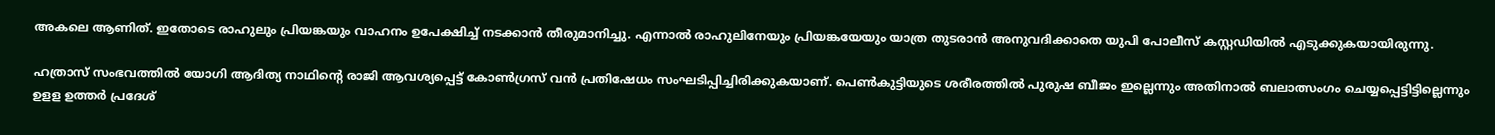അകലെ ആണിത്. ഇതോടെ രാഹുലും പ്രിയങ്കയും വാഹനം ഉപേക്ഷിച്ച് നടക്കാന്‍ തീരുമാനിച്ചു. എന്നാല്‍ രാഹുലിനേയും പ്രിയങ്കയേയും യാത്ര തുടരാന്‍ അനുവദിക്കാതെ യുപി പോലീസ് കസ്റ്റഡിയില്‍ എടുക്കുകയായിരുന്നു.

ഹത്രാസ് സംഭവത്തിൽ യോഗി ആദിത്യ നാഥിന്റെ രാജി ആവശ്യപ്പെട്ട് കോൺഗ്രസ് വൻ പ്രതിഷേധം സംഘടിപ്പിച്ചിരിക്കുകയാണ്. പെൺകുട്ടിയുടെ ശരീരത്തിൽ പുരുഷ ബീജം ഇല്ലെന്നും അതിനാൽ ബലാത്സംഗം ചെയ്യപ്പെട്ടിട്ടില്ലെന്നും ഉളള ഉത്തർ പ്രദേശ്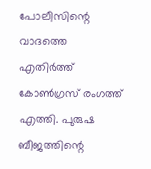പോലീസിന്റെ വാദത്തെ എതിർത്ത് കോൺഗ്രസ് രംഗത്ത് എത്തി. പുരുഷ ബീജത്തിന്റെ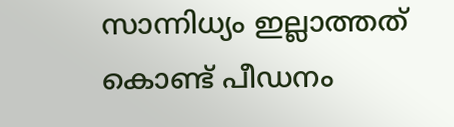സാന്നിധ്യം ഇല്ലാത്തത് കൊണ്ട് പീഡനം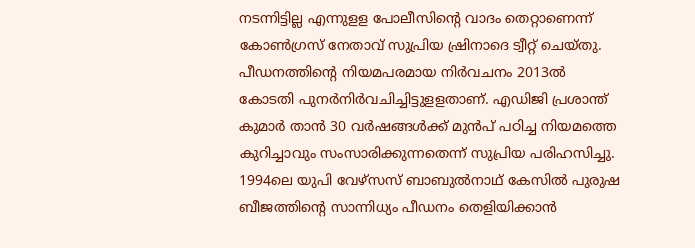നടന്നിട്ടില്ല എന്നുളള പോലീസിന്റെ വാദം തെറ്റാണെന്ന് കോണ്‍ഗ്രസ് നേതാവ് സുപ്രിയ ഷ്രിനാദെ ട്വീറ്റ് ചെയ്തു. പീഡനത്തിന്റെ നിയമപരമായ നിര്‍വചനം 2013ല്‍ കോടതി പുനര്‍നിര്‍വചിച്ചിട്ടുളളതാണ്. എഡിജി പ്രശാന്ത് കുമാര്‍ താന്‍ 30 വര്‍ഷങ്ങള്‍ക്ക് മുന്‍പ് പഠിച്ച നിയമത്തെ കുറിച്ചാവും സംസാരിക്കുന്നതെന്ന് സുപ്രിയ പരിഹസിച്ചു. 1994ലെ യുപി വേഴ്‌സസ് ബാബുല്‍നാഥ് കേസില്‍ പുരുഷ ബീജത്തിന്റെ സാന്നിധ്യം പീഡനം തെളിയിക്കാന്‍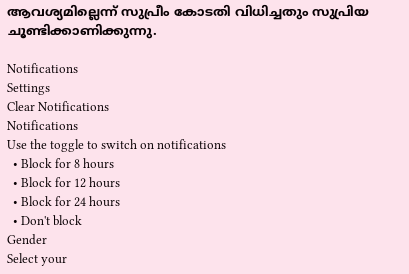ആവശ്യമില്ലെന്ന് സുപ്രീം കോടതി വിധിച്ചതും സുപ്രിയ ചൂണ്ടിക്കാണിക്കുന്നു.

Notifications
Settings
Clear Notifications
Notifications
Use the toggle to switch on notifications
  • Block for 8 hours
  • Block for 12 hours
  • Block for 24 hours
  • Don't block
Gender
Select your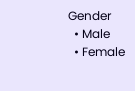Gender
  • Male
  • Female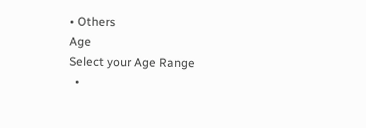• Others
Age
Select your Age Range
  •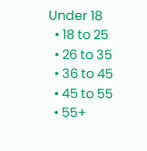Under 18
  • 18 to 25
  • 26 to 35
  • 36 to 45
  • 45 to 55
  • 55+